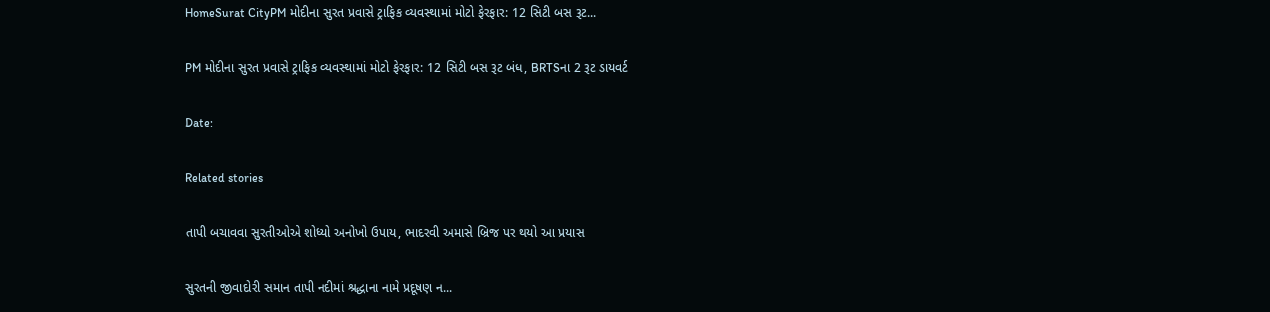HomeSurat CityPM મોદીના સુરત પ્રવાસે ટ્રાફિક વ્યવસ્થામાં મોટો ફેરફાર: 12 સિટી બસ રૂટ...

PM મોદીના સુરત પ્રવાસે ટ્રાફિક વ્યવસ્થામાં મોટો ફેરફાર: 12 સિટી બસ રૂટ બંધ, BRTSના 2 રૂટ ડાયવર્ટ

Date:

Related stories

તાપી બચાવવા સુરતીઓએ શોધ્યો અનોખો ઉપાય, ભાદરવી અમાસે બ્રિજ પર થયો આ પ્રયાસ

સુરતની જીવાદોરી સમાન તાપી નદીમાં શ્રદ્ધાના નામે પ્રદૂષણ ન...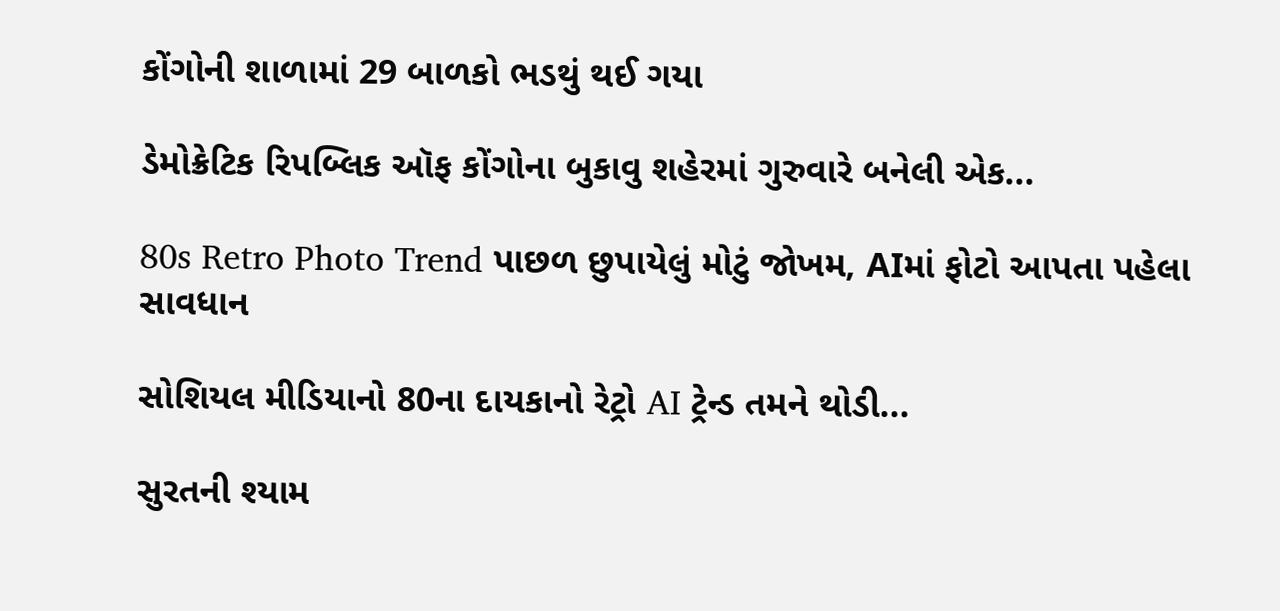કોંગોની શાળામાં 29 બાળકો ભડથું થઈ ગયા

ડેમોક્રેટિક રિપબ્લિક ઑફ કોંગોના બુકાવુ શહેરમાં ગુરુવારે બનેલી એક...

80s Retro Photo Trend પાછળ છુપાયેલું મોટું જોખમ, AIમાં ફોટો આપતા પહેલા સાવધાન

સોશિયલ મીડિયાનો 80ના દાયકાનો રેટ્રો AI ટ્રેન્ડ તમને થોડી...

સુરતની શ્યામ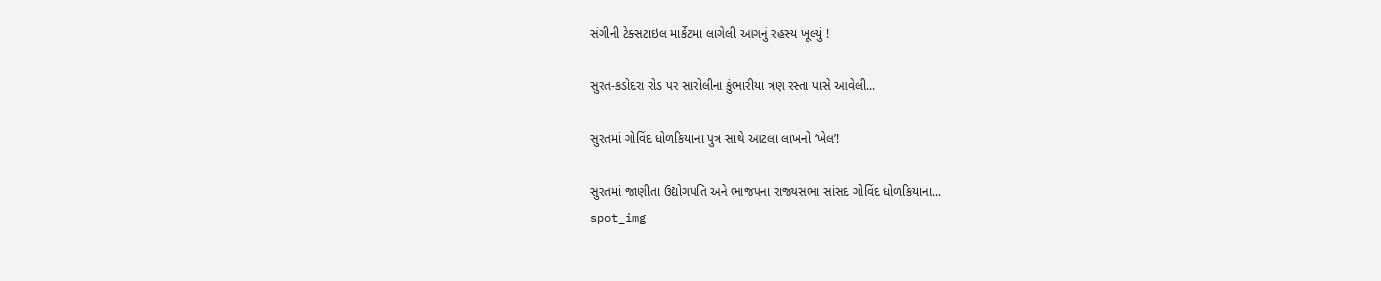સંગીની ટેક્સટાઇલ માર્કેટમા લાગેલી આગનું રહસ્ય ખૂલ્યું !

સુરત-કડોદરા રોડ પર સારોલીના કુંભારીયા ત્રણ રસ્તા પાસે આવેલી...

સુરતમાં ગોવિંદ ધોળકિયાના પુત્ર સાથે આટલા લાખનો ‘ખેલ’!

સુરતમાં જાણીતા ઉદ્યોગપતિ અને ભાજપના રાજ્યસભા સાંસદ ગોવિંદ ધોળકિયાના...
spot_img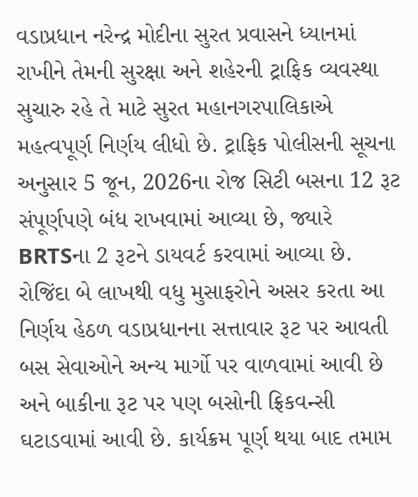વડાપ્રધાન નરેન્દ્ર મોદીના સુરત પ્રવાસને ધ્યાનમાં રાખીને તેમની સુરક્ષા અને શહેરની ટ્રાફિક વ્યવસ્થા સુચારુ રહે તે માટે સુરત મહાનગરપાલિકાએ મહત્વપૂર્ણ નિર્ણય લીધો છે. ટ્રાફિક પોલીસની સૂચના અનુસાર 5 જૂન, 2026ના રોજ સિટી બસના 12 રૂટ સંપૂર્ણપણે બંધ રાખવામાં આવ્યા છે, જ્યારે BRTSના 2 રૂટને ડાયવર્ટ કરવામાં આવ્યા છે. રોજિંદા બે લાખથી વધુ મુસાફરોને અસર કરતા આ નિર્ણય હેઠળ વડાપ્રધાનના સત્તાવાર રૂટ પર આવતી બસ સેવાઓને અન્ય માર્ગો પર વાળવામાં આવી છે અને બાકીના રૂટ પર પણ બસોની ફ્રિકવન્સી ઘટાડવામાં આવી છે. કાર્યક્રમ પૂર્ણ થયા બાદ તમામ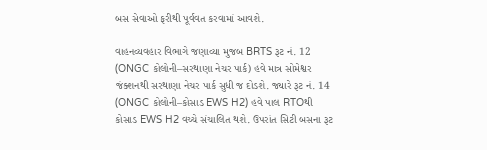બસ સેવાઓ ફરીથી પૂર્વવત કરવામાં આવશે.

વાહનવ્યવહાર વિભાગે જણાવ્યા મુજબ BRTS રૂટ નં. 12 (ONGC કોલોની–સરથાણા નેચર પાર્ક) હવે માત્ર સોમેશ્વર જંક્શનથી સરથાણા નેચર પાર્ક સુધી જ દોડશે. જ્યારે રૂટ નં. 14 (ONGC કોલોની–કોસાડ EWS H2) હવે પાલ RTOથી કોસાડ EWS H2 વચ્ચે સંચાલિત થશે. ઉપરાંત સિટી બસના રૂટ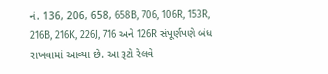નં. 136, 206, 658, 658B, 706, 106R, 153R, 216B, 216K, 226J, 716 અને 126R સંપૂર્ણપણે બંધ રાખવામાં આવ્યા છે. આ રૂટો રેલવે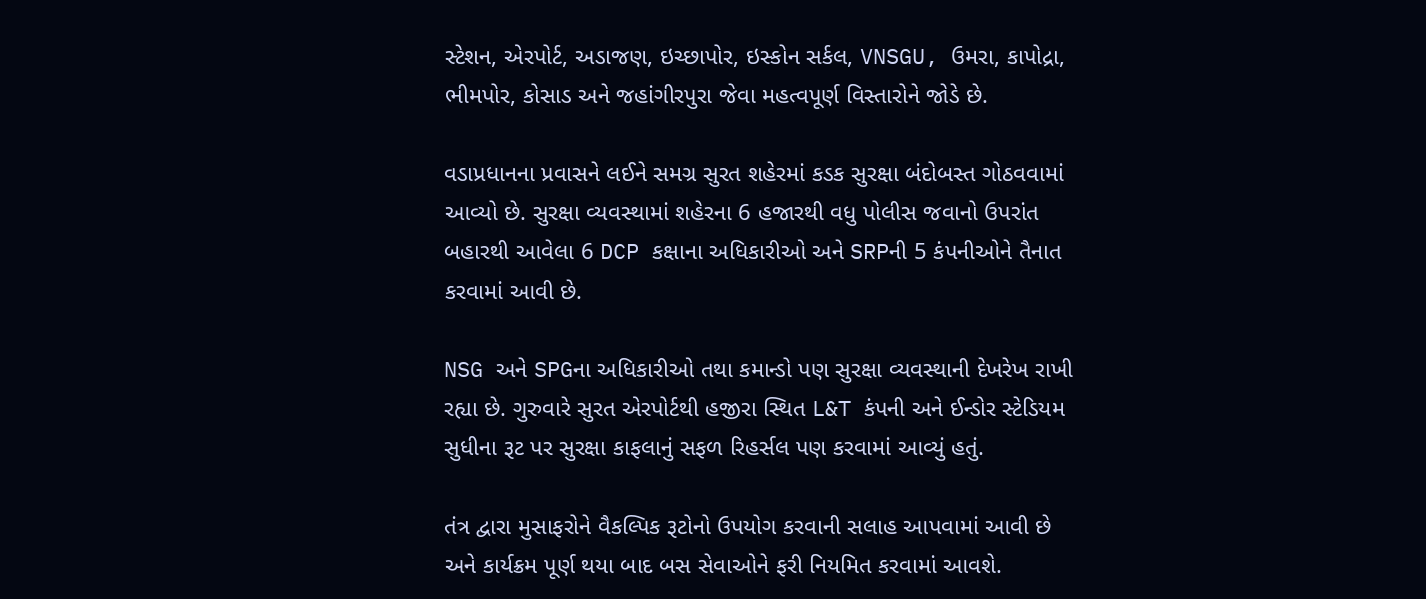સ્ટેશન, એરપોર્ટ, અડાજણ, ઇચ્છાપોર, ઇસ્કોન સર્કલ, VNSGU, ઉમરા, કાપોદ્રા, ભીમપોર, કોસાડ અને જહાંગીરપુરા જેવા મહત્વપૂર્ણ વિસ્તારોને જોડે છે.

વડાપ્રધાનના પ્રવાસને લઈને સમગ્ર સુરત શહેરમાં કડક સુરક્ષા બંદોબસ્ત ગોઠવવામાં આવ્યો છે. સુરક્ષા વ્યવસ્થામાં શહેરના 6 હજારથી વધુ પોલીસ જવાનો ઉપરાંત બહારથી આવેલા 6 DCP કક્ષાના અધિકારીઓ અને SRPની 5 કંપનીઓને તૈનાત કરવામાં આવી છે.

NSG અને SPGના અધિકારીઓ તથા કમાન્ડો પણ સુરક્ષા વ્યવસ્થાની દેખરેખ રાખી રહ્યા છે. ગુરુવારે સુરત એરપોર્ટથી હજીરા સ્થિત L&T કંપની અને ઈન્ડોર સ્ટેડિયમ સુધીના રૂટ પર સુરક્ષા કાફલાનું સફળ રિહર્સલ પણ કરવામાં આવ્યું હતું.

તંત્ર દ્વારા મુસાફરોને વૈકલ્પિક રૂટોનો ઉપયોગ કરવાની સલાહ આપવામાં આવી છે અને કાર્યક્રમ પૂર્ણ થયા બાદ બસ સેવાઓને ફરી નિયમિત કરવામાં આવશે.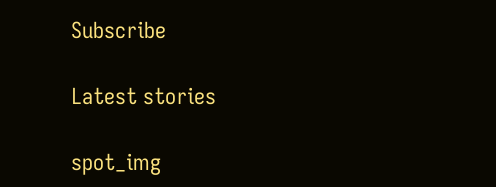Subscribe

Latest stories

spot_img